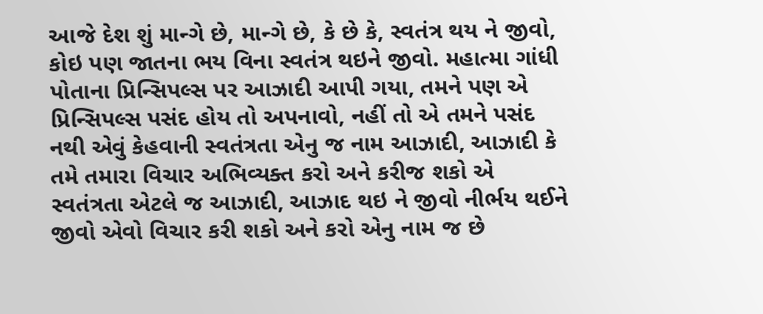આજે દેશ શું માન્ગે છે, માન્ગે છે, કે છે કે, સ્વતંત્ર થય ને જીવો, કોઇ પણ જાતના ભય વિના સ્વતંત્ર થઇને જીવો. મહાત્મા ગાંધી પોતાના પ્રિન્સિપલ્સ પર આઝાદી આપી ગયા, તમને પણ એ પ્રિન્સિપલ્સ પસંદ હોય તો અપનાવો, નહીં તો એ તમને પસંદ નથી એવું કેહવાની સ્વતંત્રતા એનુ જ નામ આઝાદી, આઝાદી કે તમે તમારા વિચાર અભિવ્યક્ત કરો અને કરીજ શકો એ સ્વતંત્રતા એટલે જ આઝાદી, આઝાદ થઇ ને જીવો નીર્ભય થઈને જીવો એવો વિચાર કરી શકો અને કરો એનુ નામ જ છે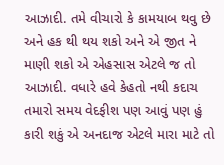આઝાદી. તમે વીચારો કે કામયાબ થવુ છે અને હક થી થય શકો અને એ જીત ને માણી શકો એ એહસાસ એટલે જ તો આઝાદી. વધારે હવે કેહતો નથી કદાચ તમારો સમય વેદફીશ પણ આવું પણ હું કારી શકું એ અનદાજ એટલે મારા માટે તો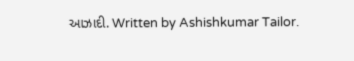આઝાદી. Written by Ashishkumar Tailor.